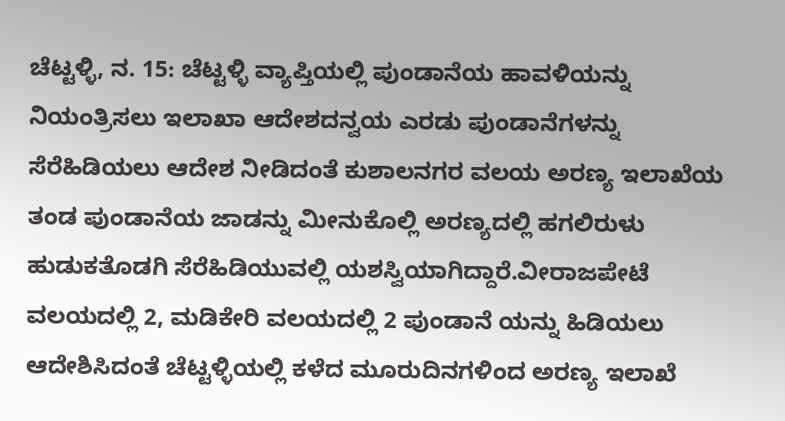ಚೆಟ್ಟಳ್ಳಿ, ನ. 15: ಚೆಟ್ಟಳ್ಳಿ ವ್ಯಾಪ್ತಿಯಲ್ಲಿ ಪುಂಡಾನೆಯ ಹಾವಳಿಯನ್ನು ನಿಯಂತ್ರಿಸಲು ಇಲಾಖಾ ಆದೇಶದನ್ವಯ ಎರಡು ಪುಂಡಾನೆಗಳನ್ನು ಸೆರೆಹಿಡಿಯಲು ಆದೇಶ ನೀಡಿದಂತೆ ಕುಶಾಲನಗರ ವಲಯ ಅರಣ್ಯ ಇಲಾಖೆಯ ತಂಡ ಪುಂಡಾನೆಯ ಜಾಡನ್ನು ಮೀನುಕೊಲ್ಲಿ ಅರಣ್ಯದಲ್ಲಿ ಹಗಲಿರುಳು ಹುಡುಕತೊಡಗಿ ಸೆರೆಹಿಡಿಯುವಲ್ಲಿ ಯಶಸ್ವಿಯಾಗಿದ್ದಾರೆ.ವೀರಾಜಪೇಟೆ ವಲಯದಲ್ಲಿ 2, ಮಡಿಕೇರಿ ವಲಯದಲ್ಲಿ 2 ಪುಂಡಾನೆ ಯನ್ನು ಹಿಡಿಯಲು ಆದೇಶಿಸಿದಂತೆ ಚೆಟ್ಟಳ್ಳಿಯಲ್ಲಿ ಕಳೆದ ಮೂರುದಿನಗಳಿಂದ ಅರಣ್ಯ ಇಲಾಖೆ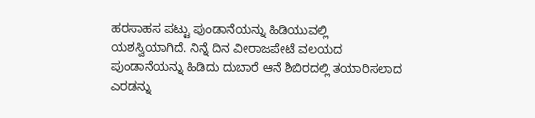ಹರಸಾಹಸ ಪಟ್ಟು ಪುಂಡಾನೆಯನ್ನು ಹಿಡಿಯುವಲ್ಲಿ ಯಶಸ್ವಿಯಾಗಿದೆ. ನಿನ್ನೆ ದಿನ ವೀರಾಜಪೇಟೆ ವಲಯದ ಪುಂಡಾನೆಯನ್ನು ಹಿಡಿದು ದುಬಾರೆ ಆನೆ ಶಿಬಿರದಲ್ಲಿ ತಯಾರಿಸಲಾದ ಎರಡನ್ನು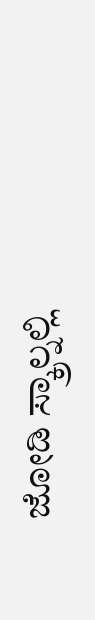ಜೋಡಿ ಸ್ಕ್ರಾಲ್ನಲ್ಲಿ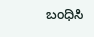ಬಂಧಿಸಿ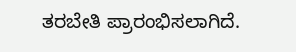ತರಬೇತಿ ಪ್ರಾರಂಭಿಸಲಾಗಿದೆ.